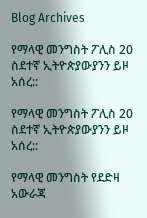Blog Archives

የማላዊ መንግስት ፖሊስ 20 ስደተኛ ኢትዮጵያውያንን ይዞ አሰረ::

የማላዊ መንግስት ፖሊስ 20 ስደተኛ ኢትዮጵያውያንን ይዞ አሰረ::

የማላዊ መንግስት የደድዛ አውራጃ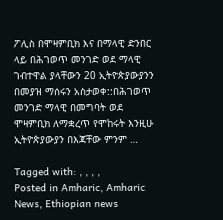ፖሊስ በሞዛምቢክ እና በማላዊ ድንበር ላይ በሕገወጥ መንገድ ወደ ማላዊ ገብተዋል ያላቸውን 20 ኢትዮጵያውያንን በመያዝ ማሰሩን አስታወቀ::በሕገወጥ መንገድ ማላዊ በመግባት ወደ ሞዛምቢክ ለማቋረጥ የሞከሩት እንዚሁ ኢትዮጵያውያን በእጃቸው ምንም …

Tagged with: , , , ,
Posted in Amharic, Amharic News, Ethiopian news